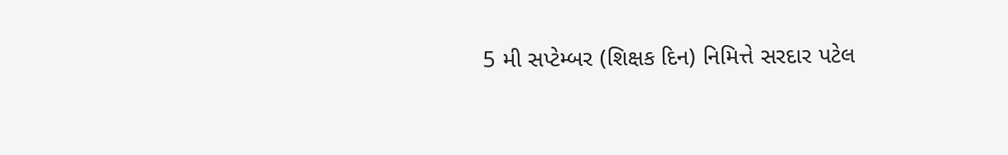5 મી સપ્ટેમ્બર (શિક્ષક દિન) નિમિત્તે સરદાર પટેલ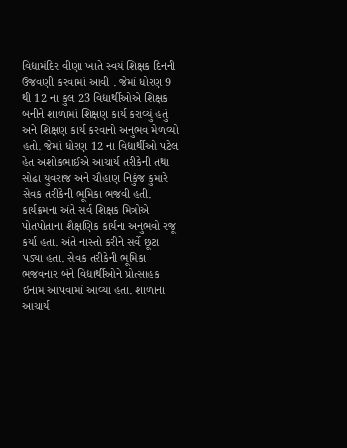વિદ્યામંદિર વીણા ખાતે સ્વયં શિક્ષક દિનની ઉજવણી કરવામાં આવી . જેમાં ધોરણ 9 થી 12 ના કુલ 23 વિદ્યાર્થીઓએ શિક્ષક બનીને શાળામાં શિક્ષણ કાર્ય કરાવ્યું હતું અને શિક્ષણ કાર્ય કરવાનો અનુભવ મેળવ્યો હતો. જેમાં ધોરણ 12 ના વિદ્યાર્થીઓ પટેલ હેત અશોકભાઈએ આચાર્ય તરીકેની તથા સોઢા યુવરાજ અને ચૌહાણ નિકુંજ કુમારે સેવક તરીકેની ભૂમિકા ભજવી હતી. કાર્યક્રમના અંતે સર્વ શિક્ષક મિત્રોએ પોતપોતાના શૈક્ષણિક કાર્યના અનુભવો રજૂ કર્યા હતા. અંતે નાસ્તો કરીને સર્વે છૂટા પડ્યા હતા. સેવક તરીકેની ભૂમિકા ભજવનાર બંને વિદ્યાર્થીઓને પ્રોત્સાહક ઇનામ આપવામાં આવ્યા હતા. શાળાના આચાર્ય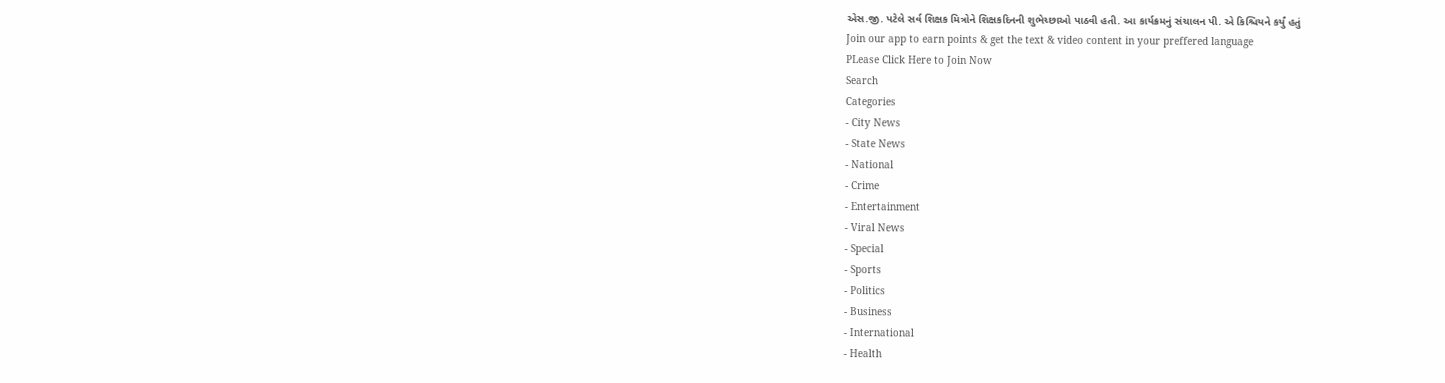એસ.જી. પટેલે સર્વ શિક્ષક મિત્રોને શિક્ષકદિનની શુભેચ્છાઓ પાઠવી હતી. આ કાર્યક્રમનું સંચાલન પી. એ કિશ્ચિયને કર્યું હતું
Join our app to earn points & get the text & video content in your preffered language
PLease Click Here to Join Now
Search
Categories
- City News
- State News
- National
- Crime
- Entertainment
- Viral News
- Special
- Sports
- Politics
- Business
- International
- Health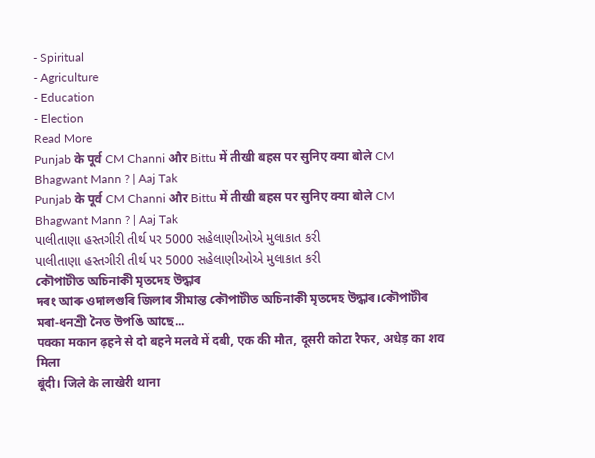- Spiritual
- Agriculture
- Education
- Election
Read More
Punjab के पूर्व CM Channi और Bittu में तीखी बहस पर सुनिए क्या बोले CM Bhagwant Mann ? | Aaj Tak
Punjab के पूर्व CM Channi और Bittu में तीखी बहस पर सुनिए क्या बोले CM Bhagwant Mann ? | Aaj Tak
પાલીતાણા હસ્તગીરી તીર્થ પર 5000 સહેલાણીઓએ મુલાકાત કરી
પાલીતાણા હસ્તગીરી તીર્થ પર 5000 સહેલાણીઓએ મુલાકાત કરી
কৌপাটীত অচিনাকী মৃতদেহ উদ্ধাৰ
দৰং আৰু ওদালগুৰি জিলাৰ সীমান্ত কৌপাটীত অচিনাকী মৃতদেহ উদ্ধাৰ।কৌপাটীৰ মৰা-ধনশ্ৰী নৈত উপঙি আছে...
पक्का मकान ढ़हने से दो बहने मलवे में दबी, एक की मौत, दूसरी कोटा रैफर, अधेड़ का शव मिला
बूंदी। जिले के लाखेरी थाना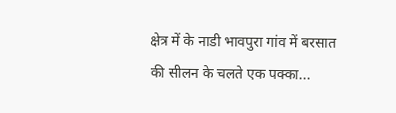क्षेत्र में के नाडी भावपुरा गांव में बरसात की सीलन के चलते एक पक्का...